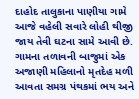દાહોદ તાલુકાના પાણીયા ગામે આજે વહેલી સવારે લોહી થીજી જાય તેવી ઘટના સામે આવી છે. ગામના તળાવની બાજુમાં એક અજાણી મહિલાનો મૃતદેહ મળી આવતા સમગ્ર પંથકમાં ભય અને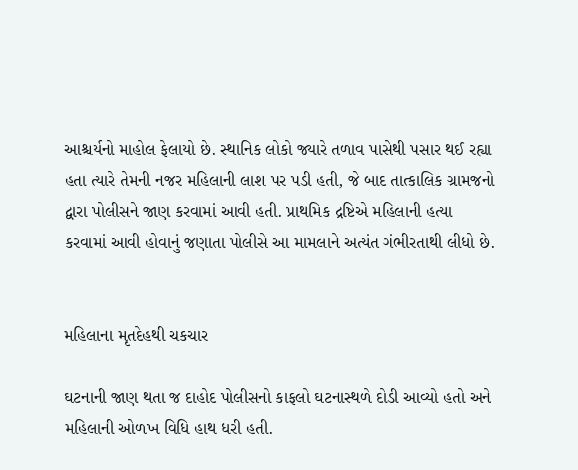આશ્ચર્યનો માહોલ ફેલાયો છે. સ્થાનિક લોકો જ્યારે તળાવ પાસેથી પસાર થઈ રહ્યા હતા ત્યારે તેમની નજર મહિલાની લાશ પર પડી હતી, જે બાદ તાત્કાલિક ગ્રામજનો દ્વારા પોલીસને જાણ કરવામાં આવી હતી. પ્રાથમિક દ્રષ્ટિએ મહિલાની હત્યા કરવામાં આવી હોવાનું જણાતા પોલીસે આ મામલાને અત્યંત ગંભીરતાથી લીધો છે.


મહિલાના મૃતદેહથી ચકચાર

ઘટનાની જાણ થતા જ દાહોદ પોલીસનો કાફલો ઘટનાસ્થળે દોડી આવ્યો હતો અને મહિલાની ઓળખ વિધિ હાથ ધરી હતી.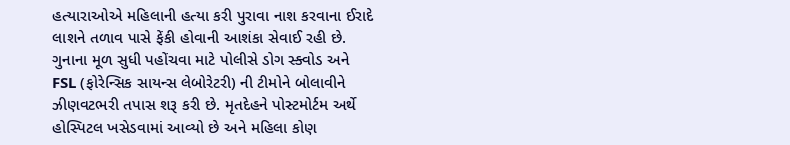હત્યારાઓએ મહિલાની હત્યા કરી પુરાવા નાશ કરવાના ઈરાદે લાશને તળાવ પાસે ફેંકી હોવાની આશંકા સેવાઈ રહી છે. ગુનાના મૂળ સુધી પહોંચવા માટે પોલીસે ડોગ સ્ક્વોડ અને FSL (ફોરેન્સિક સાયન્સ લેબોરેટરી) ની ટીમોને બોલાવીને ઝીણવટભરી તપાસ શરૂ કરી છે. મૃતદેહને પોસ્ટમોર્ટમ અર્થે હોસ્પિટલ ખસેડવામાં આવ્યો છે અને મહિલા કોણ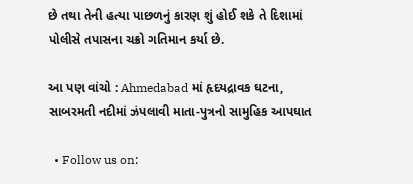છે તથા તેની હત્યા પાછળનું કારણ શું હોઈ શકે તે દિશામાં પોલીસે તપાસના ચક્રો ગતિમાન કર્યા છે.

આ પણ વાંચો : Ahmedabad માં હૃદયદ્રાવક ઘટના, સાબરમતી નદીમાં ઝંપલાવી માતા-પુત્રનો સામુહિક આપઘાત

  • Follow us on: